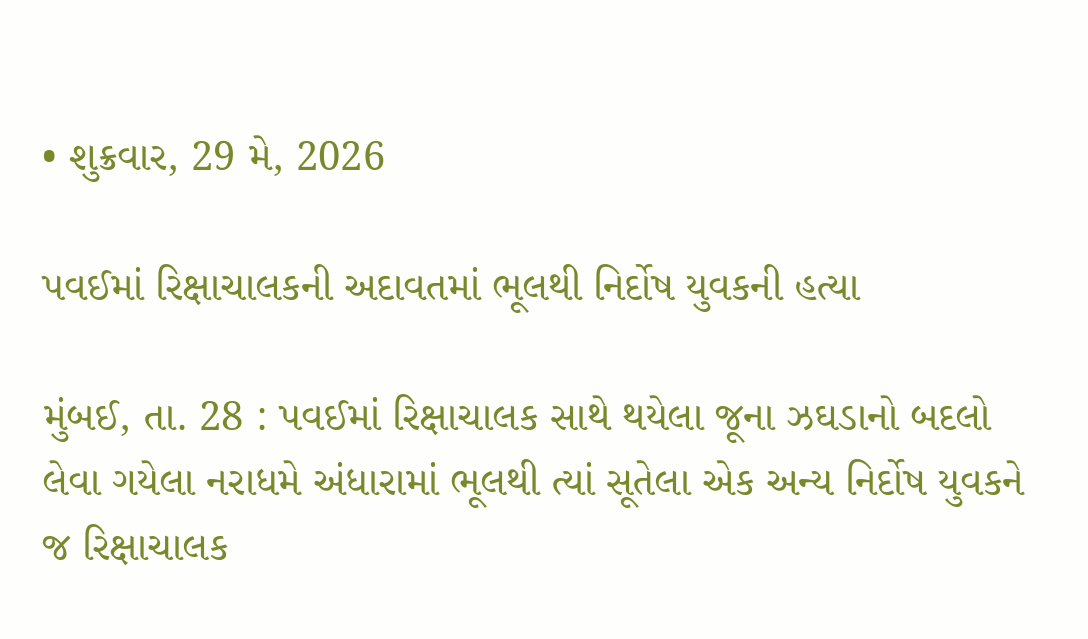• શુક્રવાર, 29 મે, 2026

પવઈમાં રિક્ષાચાલકની અદાવતમાં ભૂલથી નિર્દોષ યુવકની હત્યા

મુંબઈ, તા. 28 : પવઈમાં રિક્ષાચાલક સાથે થયેલા જૂના ઝઘડાનો બદલો લેવા ગયેલા નરાધમે અંધારામાં ભૂલથી ત્યાં સૂતેલા એક અન્ય નિર્દોષ યુવકને જ રિક્ષાચાલક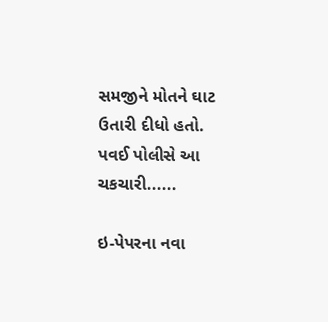સમજીને મોતને ઘાટ ઉતારી દીધો હતો. પવઈ પોલીસે આ ચકચારી......

ઇ-પેપરના નવા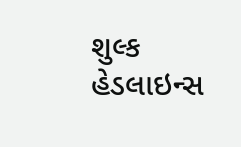શુલ્ક
હેડલાઇન્સ